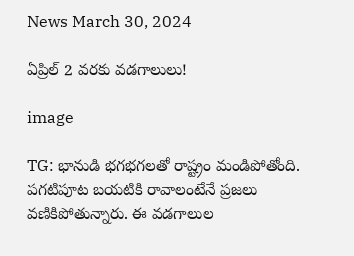News March 30, 2024

ఏప్రిల్ 2 వరకు వడగాలులు!

image

TG: భానుడి భగభగలతో రాష్ట్రం మండిపోతోంది. పగటిపూట బయటికి రావాలంటేనే ప్రజలు వణికిపోతున్నారు. ఈ వడగాలుల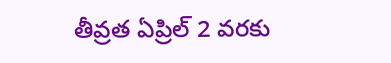తీవ్రత ఏప్రిల్ 2 వరకు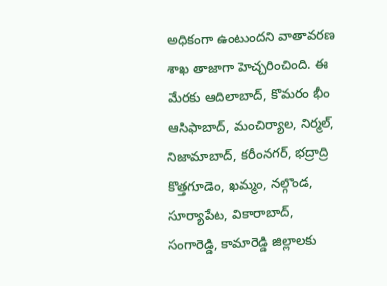అధికంగా ఉంటుందని వాతావరణ శాఖ తాజాగా హెచ్చరించింది. ఈ మేరకు ఆదిలాబాద్, కొమరం భీం ఆసిఫాబాద్, మంచిర్యాల, నిర్మల్, నిజామాబాద్, కరీంనగర్, భద్రాద్రి కొత్తగూడెం, ఖమ్మం, నల్గొండ, సూర్యాపేట, వికారాబాద్, సంగారెడ్డి, కామారెడ్డి జిల్లాలకు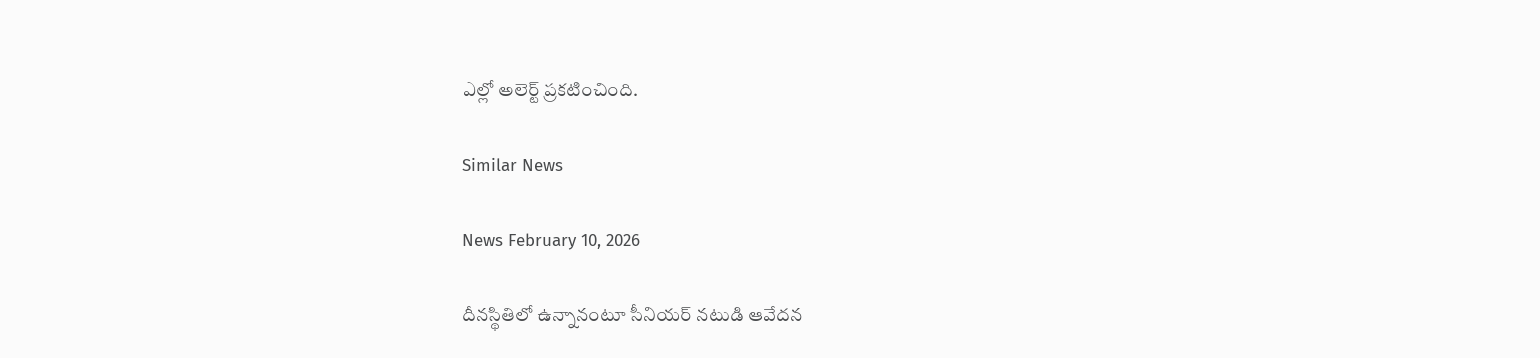ఎల్లో అలెర్ట్ ప్రకటించింది.

Similar News

News February 10, 2026

దీనస్థితిలో ఉన్నానంటూ సీనియర్ నటుడి ఆవేదన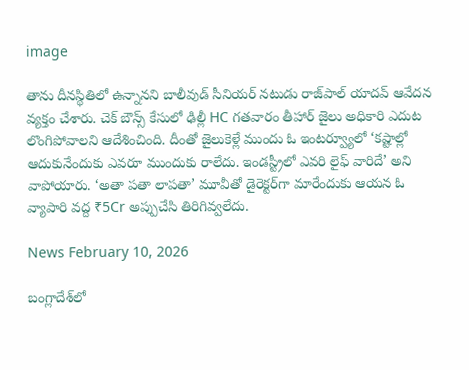image

తాను దీనస్థితిలో ఉన్నానని బాలీవుడ్ సీనియర్ నటుడు రాజ్‌పాల్ యాదవ్ ఆవేదన వ్యక్తం చేశారు. చెక్ బౌన్స్ కేసులో ఢిల్లీ HC గతవారం తీహార్ జైలు అధికారి ఎదుట లొంగిపోవాలని ఆదేశించింది. దీంతో జైలుకెళ్లే ముందు ఓ ఇంటర్వ్యూలో ‘కష్టాల్లో ఆదుకునేందుకు ఎవరూ ముందుకు రాలేదు. ఇండస్ట్రీలో ఎవరి లైఫ్ వారిదే’ అని వాపోయారు. ‘అతా పతా లాపతా’ మూవీతో డైరెక్టర్‌గా మారేందుకు ఆయన ఓ వ్యాపారి వద్ద ₹5Cr అప్పుచేసి తిరిగివ్వలేదు.

News February 10, 2026

బంగ్లాదేశ్‌లో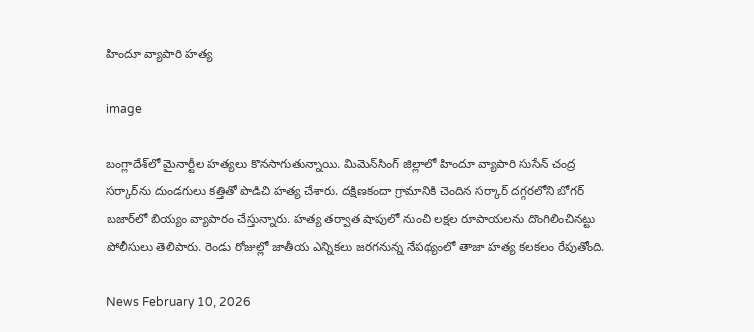హిందూ వ్యాపారి హత్య

image

బంగ్లాదేశ్‌లో మైనార్టీల హత్యలు కొనసాగుతున్నాయి. మిమెన్‌సింగ్ జిల్లాలో హిందూ వ్యాపారి సుసేన్ చంద్ర సర్కార్‌ను దుండగులు కత్తితో పొడిచి హత్య చేశారు. దక్షిణకందా గ్రామానికి చెందిన సర్కార్ దగ్గరలోని బోగర్ బజార్‌లో బియ్యం వ్యాపారం చేస్తున్నారు. హత్య తర్వాత షాపులో నుంచి లక్షల రూపాయలను దొంగిలించినట్టు పోలీసులు తెలిపారు. రెండు రోజుల్లో జాతీయ ఎన్నికలు జరగనున్న నేపథ్యంలో తాజా హత్య కలకలం రేపుతోంది.

News February 10, 2026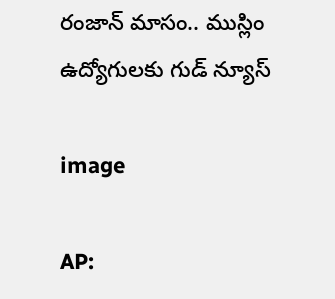రంజాన్ మాసం.. ముస్లిం ఉద్యోగులకు గుడ్ న్యూస్

image

AP: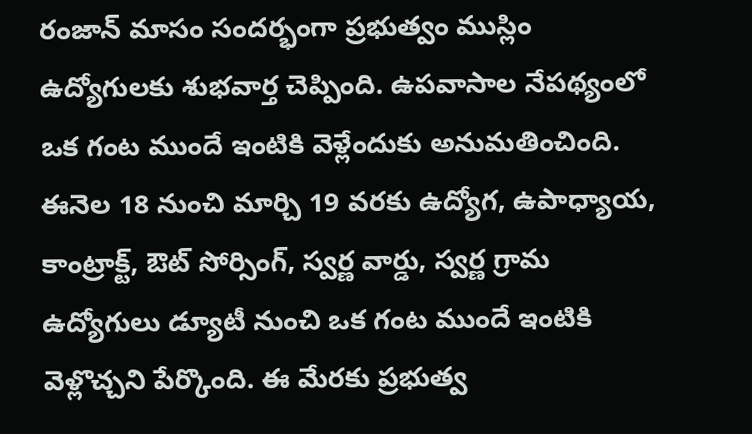రంజాన్ మాసం సందర్భంగా ప్రభుత్వం ముస్లిం ఉద్యోగులకు శుభవార్త చెప్పింది. ఉపవాసాల నేపథ్యంలో ఒక గంట ముందే ఇంటికి వెళ్లేందుకు అనుమతించింది. ఈనెల 18 నుంచి మార్చి 19 వరకు ఉద్యోగ, ఉపాధ్యాయ, కాంట్రాక్ట్, ఔట్ సోర్సింగ్, స్వర్ణ వార్డు, స్వర్ణ గ్రామ ఉద్యోగులు డ్యూటీ నుంచి ఒక గంట ముందే ఇంటికి వెళ్లొచ్చని పేర్కొంది. ఈ మేరకు ప్రభుత్వ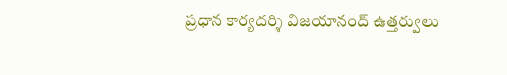ప్రధాన కార్యదర్శి విజయానంద్ ఉత్తర్వులు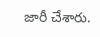జారీ చేశారు.